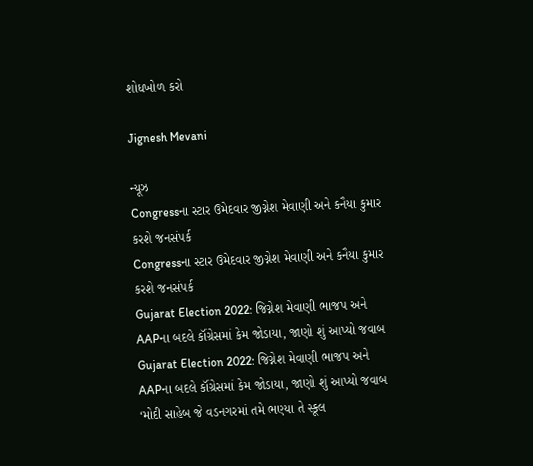શોધખોળ કરો

Jignesh Mevani

ન્યૂઝ
Congressના સ્ટાર ઉમેદવાર જીગ્નેશ મેવાણી અને કનૈયા કુમાર કરશે જનસંપર્ક
Congressના સ્ટાર ઉમેદવાર જીગ્નેશ મેવાણી અને કનૈયા કુમાર કરશે જનસંપર્ક
Gujarat Election 2022: જિગ્નેશ મેવાણી ભાજપ અને AAPના બદલે કૉંગ્રેસમાં કેમ જોડાયા, જાણો શું આપ્યો જવાબ
Gujarat Election 2022: જિગ્નેશ મેવાણી ભાજપ અને AAPના બદલે કૉંગ્રેસમાં કેમ જોડાયા, જાણો શું આપ્યો જવાબ
‘મોદી સાહેબ જે વડનગરમાં તમે ભણ્યા તે સ્કૂલ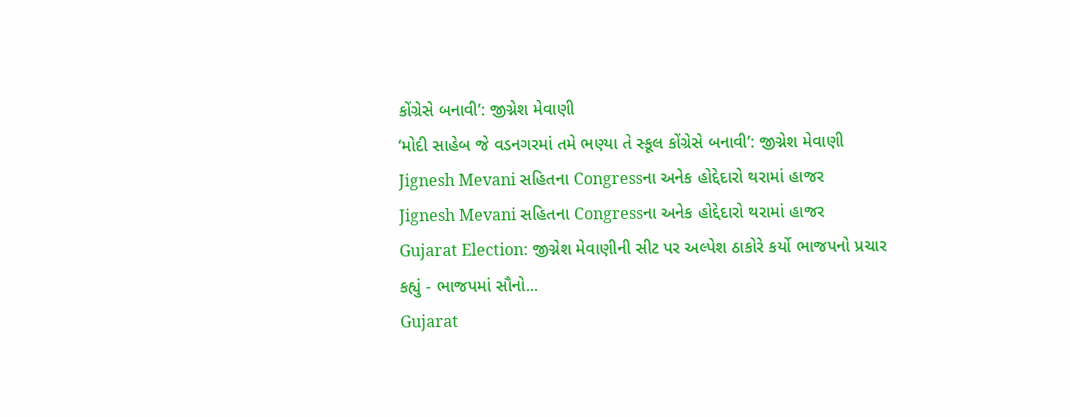કોંગ્રેસે બનાવી’: જીગ્નેશ મેવાણી
‘મોદી સાહેબ જે વડનગરમાં તમે ભણ્યા તે સ્કૂલ કોંગ્રેસે બનાવી’: જીગ્નેશ મેવાણી
Jignesh Mevani સહિતના Congressના અનેક હોદ્દેદારો થરામાં હાજર
Jignesh Mevani સહિતના Congressના અનેક હોદ્દેદારો થરામાં હાજર
Gujarat Election: જીગ્નેશ મેવાણીની સીટ પર અલ્પેશ ઠાકોરે કર્યો ભાજપનો પ્રચાર કહ્યું - ભાજપમાં સૌનો...
Gujarat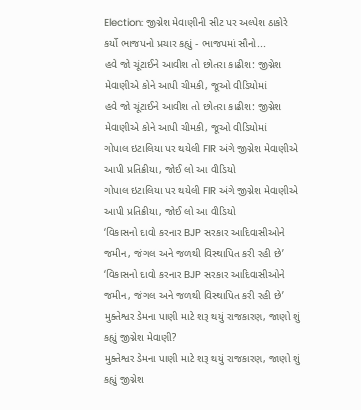Election: જીગ્નેશ મેવાણીની સીટ પર અલ્પેશ ઠાકોરે કર્યો ભાજપનો પ્રચાર કહ્યું - ભાજપમાં સૌનો...
હવે જો ચૂંટાઈને આવીશ તો છોતરા કાઢીશ: જીગ્નેશ મેવાણીએ કોને આપી ચીમકી, જૂઓ વીડિયોમાં
હવે જો ચૂંટાઈને આવીશ તો છોતરા કાઢીશ: જીગ્નેશ મેવાણીએ કોને આપી ચીમકી, જૂઓ વીડિયોમાં
ગોપાલ ઇટાલિયા પર થયેલી FIR અંગે જીગ્નેશ મેવાણીએ આપી પ્રતિક્રીયા, જોઈ લો આ વીડિયો
ગોપાલ ઇટાલિયા પર થયેલી FIR અંગે જીગ્નેશ મેવાણીએ આપી પ્રતિક્રીયા, જોઈ લો આ વીડિયો
‘વિકાસનો દાવો કરનાર BJP સરકાર આદિવાસીઓને જમીન, જંગલ અને જળથી વિસ્થાપિત કરી રહી છે’
‘વિકાસનો દાવો કરનાર BJP સરકાર આદિવાસીઓને જમીન, જંગલ અને જળથી વિસ્થાપિત કરી રહી છે’
મુક્તેશ્વર ડેમના પાણી માટે શરૂ થયું રાજકારણ, જાણો શું કહ્યું જીગ્નેશ મેવાણી?
મુક્તેશ્વર ડેમના પાણી માટે શરૂ થયું રાજકારણ, જાણો શું કહ્યું જીગ્નેશ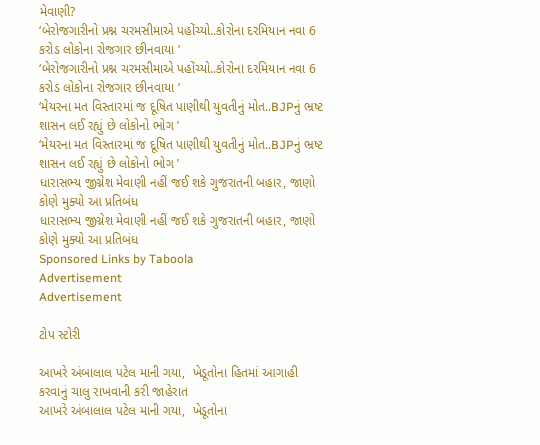મેવાણી?
‘બેરોજગારીનો પ્રશ્ન ચરમસીમાએ પહોંચ્યો..કોરોના દરમિયાન નવા 6 કરોડ લોકોના રોજગાર છીનવાયા ’
‘બેરોજગારીનો પ્રશ્ન ચરમસીમાએ પહોંચ્યો..કોરોના દરમિયાન નવા 6 કરોડ લોકોના રોજગાર છીનવાયા ’
‘મેયરના મત વિસ્તારમાં જ દૂષિત પાણીથી યુવતીનું મોત..BJPનું ભ્રષ્ટ શાસન લઈ રહ્યું છે લોકોનો ભોગ ’
‘મેયરના મત વિસ્તારમાં જ દૂષિત પાણીથી યુવતીનું મોત..BJPનું ભ્રષ્ટ શાસન લઈ રહ્યું છે લોકોનો ભોગ ’
ધારાસભ્ય જીગ્નેશ મેવાણી નહીં જઈ શકે ગુજરાતની બહાર, જાણો કોણે મુક્યો આ પ્રતિબંધ
ધારાસભ્ય જીગ્નેશ મેવાણી નહીં જઈ શકે ગુજરાતની બહાર, જાણો કોણે મુક્યો આ પ્રતિબંધ
Sponsored Links by Taboola
Advertisement
Advertisement

ટોપ સ્ટોરી

આખરે અંબાલાલ પટેલ માની ગયા,  ખેડૂતોના હિતમાં આગાહી કરવાનું ચાલુ રાખવાની કરી જાહેરાત
આખરે અંબાલાલ પટેલ માની ગયા,  ખેડૂતોના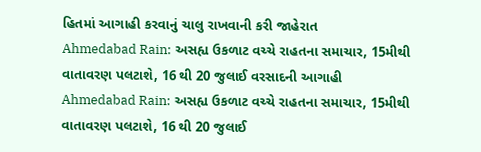હિતમાં આગાહી કરવાનું ચાલુ રાખવાની કરી જાહેરાત
Ahmedabad Rain: અસહ્ય ઉકળાટ વચ્ચે રાહતના સમાચાર, 15મીથી વાતાવરણ પલટાશે, 16 થી 20 જુલાઈ વરસાદની આગાહી
Ahmedabad Rain: અસહ્ય ઉકળાટ વચ્ચે રાહતના સમાચાર, 15મીથી વાતાવરણ પલટાશે, 16 થી 20 જુલાઈ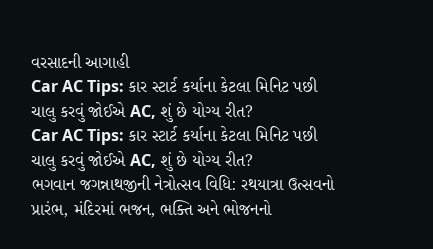વરસાદની આગાહી
Car AC Tips: કાર સ્ટાર્ટ કર્યાના કેટલા મિનિટ પછી ચાલુ કરવું જોઈએ AC, શું છે યોગ્ય રીત?
Car AC Tips: કાર સ્ટાર્ટ કર્યાના કેટલા મિનિટ પછી ચાલુ કરવું જોઈએ AC, શું છે યોગ્ય રીત?
ભગવાન જગન્નાથજીની નેત્રોત્સવ વિધિ: રથયાત્રા ઉત્સવનો પ્રારંભ, મંદિરમાં ભજન, ભક્તિ અને ભોજનનો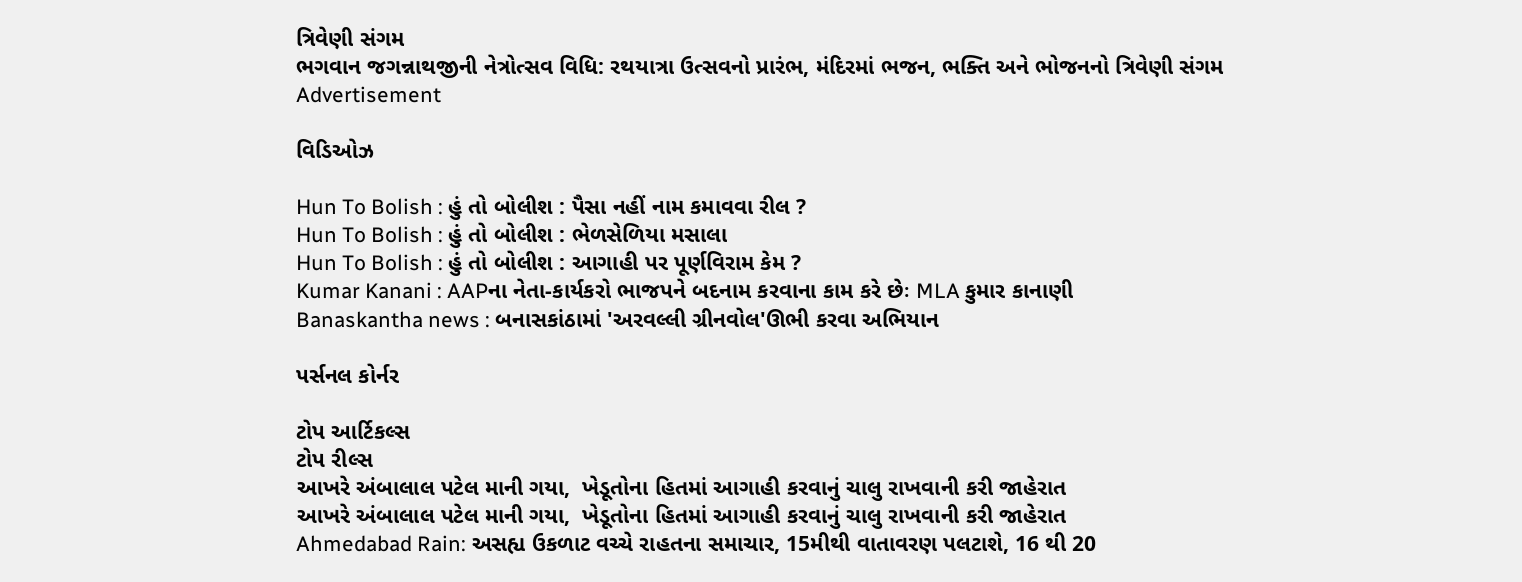ત્રિવેણી સંગમ
ભગવાન જગન્નાથજીની નેત્રોત્સવ વિધિ: રથયાત્રા ઉત્સવનો પ્રારંભ, મંદિરમાં ભજન, ભક્તિ અને ભોજનનો ત્રિવેણી સંગમ
Advertisement

વિડિઓઝ

Hun To Bolish : હું તો બોલીશ : પૈસા નહીં નામ કમાવવા રીલ ?
Hun To Bolish : હું તો બોલીશ : ભેળસેળિયા મસાલા
Hun To Bolish : હું તો બોલીશ : આગાહી પર પૂર્ણવિરામ કેમ ?
Kumar Kanani : AAPના નેતા-કાર્યકરો ભાજપને બદનામ કરવાના કામ કરે છેઃ MLA કુમાર કાનાણી
Banaskantha news : બનાસકાંઠામાં 'અરવલ્લી ગ્રીનવોલ'ઊભી કરવા અભિયાન

પર્સનલ કોર્નર

ટોપ આર્ટિકલ્સ
ટોપ રીલ્સ
આખરે અંબાલાલ પટેલ માની ગયા,  ખેડૂતોના હિતમાં આગાહી કરવાનું ચાલુ રાખવાની કરી જાહેરાત
આખરે અંબાલાલ પટેલ માની ગયા,  ખેડૂતોના હિતમાં આગાહી કરવાનું ચાલુ રાખવાની કરી જાહેરાત
Ahmedabad Rain: અસહ્ય ઉકળાટ વચ્ચે રાહતના સમાચાર, 15મીથી વાતાવરણ પલટાશે, 16 થી 20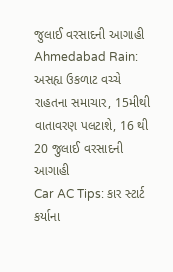જુલાઈ વરસાદની આગાહી
Ahmedabad Rain: અસહ્ય ઉકળાટ વચ્ચે રાહતના સમાચાર, 15મીથી વાતાવરણ પલટાશે, 16 થી 20 જુલાઈ વરસાદની આગાહી
Car AC Tips: કાર સ્ટાર્ટ કર્યાના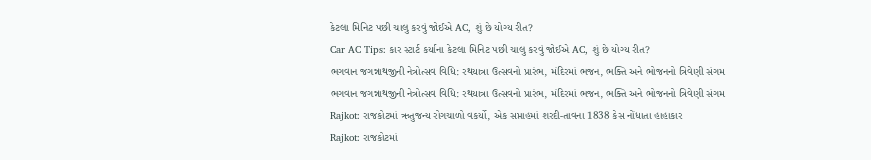કેટલા મિનિટ પછી ચાલુ કરવું જોઈએ AC, શું છે યોગ્ય રીત?
Car AC Tips: કાર સ્ટાર્ટ કર્યાના કેટલા મિનિટ પછી ચાલુ કરવું જોઈએ AC, શું છે યોગ્ય રીત?
ભગવાન જગન્નાથજીની નેત્રોત્સવ વિધિ: રથયાત્રા ઉત્સવનો પ્રારંભ, મંદિરમાં ભજન, ભક્તિ અને ભોજનનો ત્રિવેણી સંગમ
ભગવાન જગન્નાથજીની નેત્રોત્સવ વિધિ: રથયાત્રા ઉત્સવનો પ્રારંભ, મંદિરમાં ભજન, ભક્તિ અને ભોજનનો ત્રિવેણી સંગમ
Rajkot: રાજકોટમાં ઋતુજન્ય રોગચાળો વકર્યો, એક સપ્તાહમાં શરદી-તાવના 1838 કેસ નોંધાતા હાહાકાર
Rajkot: રાજકોટમાં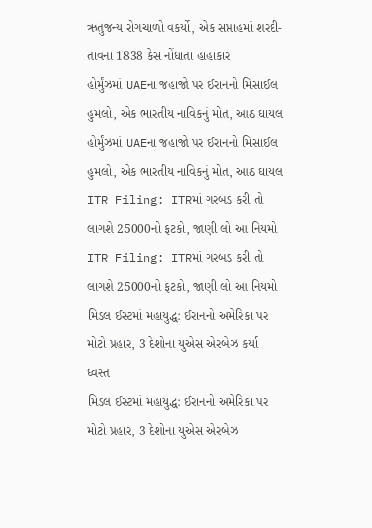ઋતુજન્ય રોગચાળો વકર્યો, એક સપ્તાહમાં શરદી-તાવના 1838 કેસ નોંધાતા હાહાકાર
હોર્મુંઝમાં UAEના જહાજો પર ઈરાનનો મિસાઈલ હુમલો, એક ભારતીય નાવિકનું મોત, આઠ ઘાયલ
હોર્મુંઝમાં UAEના જહાજો પર ઈરાનનો મિસાઈલ હુમલો, એક ભારતીય નાવિકનું મોત, આઠ ઘાયલ
ITR Filing: ITRમાં ગરબડ કરી તો લાગશે 25000નો ફટકો, જાણી લો આ નિયમો
ITR Filing: ITRમાં ગરબડ કરી તો લાગશે 25000નો ફટકો, જાણી લો આ નિયમો
મિડલ ઈસ્ટમાં મહાયુદ્ધ: ઈરાનનો અમેરિકા પર મોટો પ્રહાર, 3 દેશોના યુએસ એરબેઝ કર્યા ધ્વસ્ત
મિડલ ઈસ્ટમાં મહાયુદ્ધ: ઈરાનનો અમેરિકા પર મોટો પ્રહાર, 3 દેશોના યુએસ એરબેઝ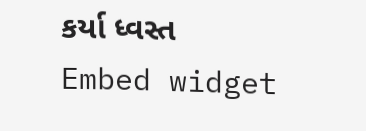કર્યા ધ્વસ્ત
Embed widget